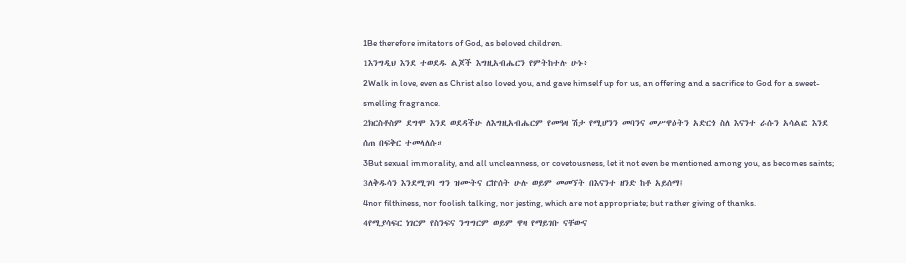1Be therefore imitators of God, as beloved children.
1እንግዲህ እንደ ተወደዱ ልጆች እግዚአብሔርን የምትከተሉ ሁኑ፥
2Walk in love, even as Christ also loved you, and gave himself up for us, an offering and a sacrifice to God for a sweet-smelling fragrance.
2ክርስቶስም ደግሞ እንደ ወደዳችሁ ለእግዚአብሔርም የመዓዛ ሽታ የሚሆንን መባንና መሥዋዕትን አድርጎ ስለ እናንተ ራሱን አሳልፎ እንደ ሰጠ በፍቅር ተመላለሱ።
3But sexual immorality, and all uncleanness, or covetousness, let it not even be mentioned among you, as becomes saints;
3ለቅዱሳን እንደሚገባ ግን ዝሙትና ርኵሰት ሁሉ ወይም መመኘት በእናንተ ዘንድ ከቶ አይሰማ፤
4nor filthiness, nor foolish talking, nor jesting, which are not appropriate; but rather giving of thanks.
4የሚያሳፍር ነገርም የስንፍና ንግግርም ወይም ዋዛ የማይገቡ ናቸውና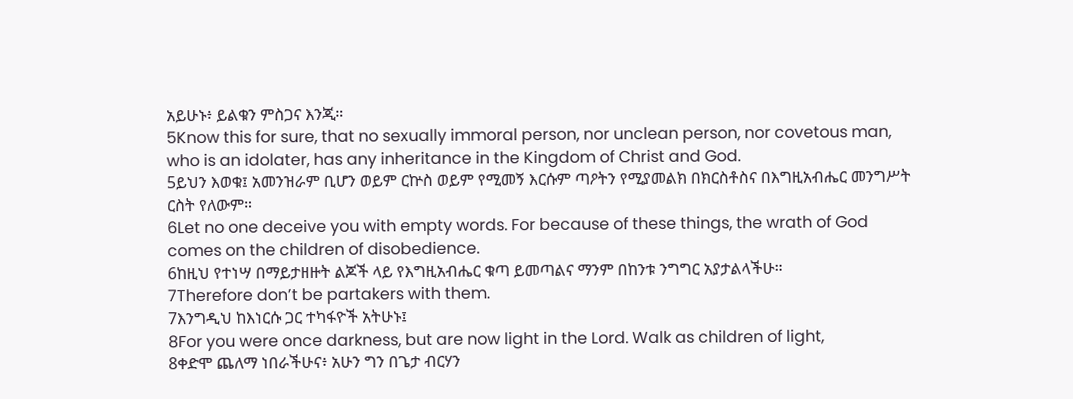አይሁኑ፥ ይልቁን ምስጋና እንጂ።
5Know this for sure, that no sexually immoral person, nor unclean person, nor covetous man, who is an idolater, has any inheritance in the Kingdom of Christ and God.
5ይህን እወቁ፤ አመንዝራም ቢሆን ወይም ርኵስ ወይም የሚመኝ እርሱም ጣዖትን የሚያመልክ በክርስቶስና በእግዚአብሔር መንግሥት ርስት የለውም።
6Let no one deceive you with empty words. For because of these things, the wrath of God comes on the children of disobedience.
6ከዚህ የተነሣ በማይታዘዙት ልጆች ላይ የእግዚአብሔር ቁጣ ይመጣልና ማንም በከንቱ ንግግር አያታልላችሁ።
7Therefore don’t be partakers with them.
7እንግዲህ ከእነርሱ ጋር ተካፋዮች አትሁኑ፤
8For you were once darkness, but are now light in the Lord. Walk as children of light,
8ቀድሞ ጨለማ ነበራችሁና፥ አሁን ግን በጌታ ብርሃን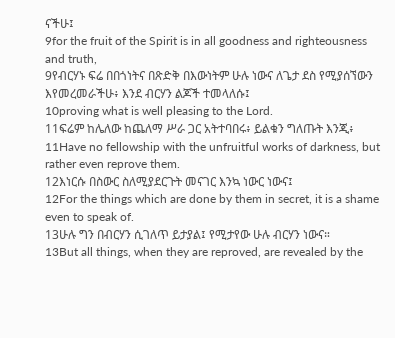ናችሁ፤
9for the fruit of the Spirit is in all goodness and righteousness and truth,
9የብርሃኑ ፍሬ በበጎነትና በጽድቅ በእውነትም ሁሉ ነውና ለጌታ ደስ የሚያሰኘውን እየመረመራችሁ፥ እንደ ብርሃን ልጆች ተመላለሱ፤
10proving what is well pleasing to the Lord.
11ፍሬም ከሌለው ከጨለማ ሥራ ጋር አትተባበሩ፥ ይልቁን ግለጡት እንጂ፥
11Have no fellowship with the unfruitful works of darkness, but rather even reprove them.
12እነርሱ በስውር ስለሚያደርጉት መናገር እንኳ ነውር ነውና፤
12For the things which are done by them in secret, it is a shame even to speak of.
13ሁሉ ግን በብርሃን ሲገለጥ ይታያል፤ የሚታየው ሁሉ ብርሃን ነውና።
13But all things, when they are reproved, are revealed by the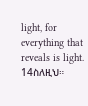light, for everything that reveals is light.
14ስለዚህ።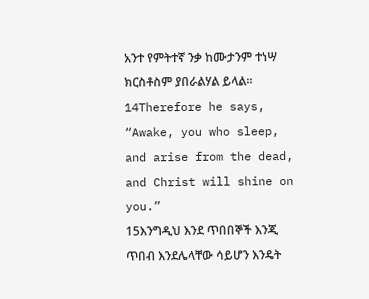አንተ የምትተኛ ንቃ ከሙታንም ተነሣ ክርስቶስም ያበራልሃል ይላል።
14Therefore he says, “Awake, you who sleep, and arise from the dead, and Christ will shine on you.”
15እንግዲህ እንደ ጥበበኞች እንጂ ጥበብ እንደሌላቸው ሳይሆን እንዴት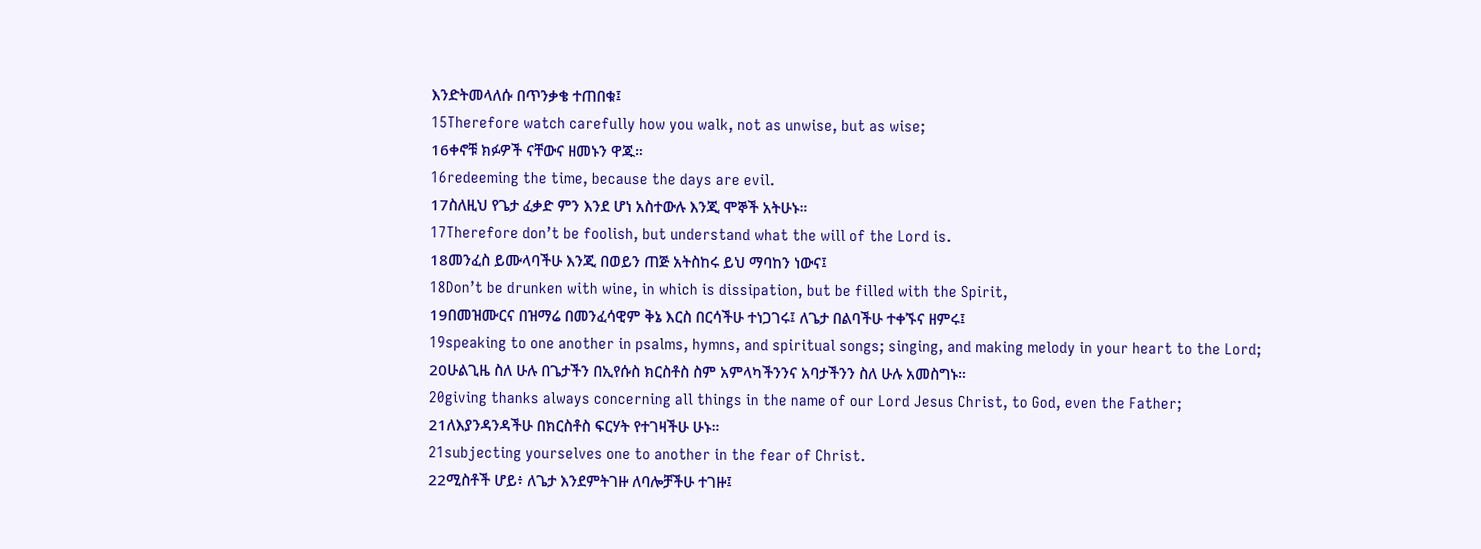እንድትመላለሱ በጥንቃቄ ተጠበቁ፤
15Therefore watch carefully how you walk, not as unwise, but as wise;
16ቀኖቹ ክፉዎች ናቸውና ዘመኑን ዋጁ።
16redeeming the time, because the days are evil.
17ስለዚህ የጌታ ፈቃድ ምን እንደ ሆነ አስተውሉ እንጂ ሞኞች አትሁኑ።
17Therefore don’t be foolish, but understand what the will of the Lord is.
18መንፈስ ይሙላባችሁ እንጂ በወይን ጠጅ አትስከሩ ይህ ማባከን ነውና፤
18Don’t be drunken with wine, in which is dissipation, but be filled with the Spirit,
19በመዝሙርና በዝማሬ በመንፈሳዊም ቅኔ እርስ በርሳችሁ ተነጋገሩ፤ ለጌታ በልባችሁ ተቀኙና ዘምሩ፤
19speaking to one another in psalms, hymns, and spiritual songs; singing, and making melody in your heart to the Lord;
20ሁልጊዜ ስለ ሁሉ በጌታችን በኢየሱስ ክርስቶስ ስም አምላካችንንና አባታችንን ስለ ሁሉ አመስግኑ።
20giving thanks always concerning all things in the name of our Lord Jesus Christ, to God, even the Father;
21ለእያንዳንዳችሁ በክርስቶስ ፍርሃት የተገዛችሁ ሁኑ።
21subjecting yourselves one to another in the fear of Christ.
22ሚስቶች ሆይ፥ ለጌታ እንደምትገዙ ለባሎቻችሁ ተገዙ፤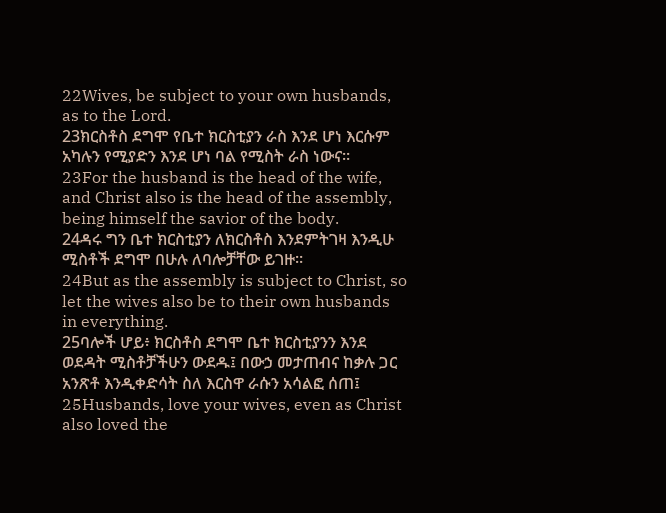22Wives, be subject to your own husbands, as to the Lord.
23ክርስቶስ ደግሞ የቤተ ክርስቲያን ራስ እንደ ሆነ እርሱም አካሉን የሚያድን እንደ ሆነ ባል የሚስት ራስ ነውና።
23For the husband is the head of the wife, and Christ also is the head of the assembly, being himself the savior of the body.
24ዳሩ ግን ቤተ ክርስቲያን ለክርስቶስ እንደምትገዛ እንዲሁ ሚስቶች ደግሞ በሁሉ ለባሎቻቸው ይገዙ።
24But as the assembly is subject to Christ, so let the wives also be to their own husbands in everything.
25ባሎች ሆይ፥ ክርስቶስ ደግሞ ቤተ ክርስቲያንን እንደ ወደዳት ሚስቶቻችሁን ውደዱ፤ በውኃ መታጠብና ከቃሉ ጋር አንጽቶ እንዲቀድሳት ስለ እርስዋ ራሱን አሳልፎ ሰጠ፤
25Husbands, love your wives, even as Christ also loved the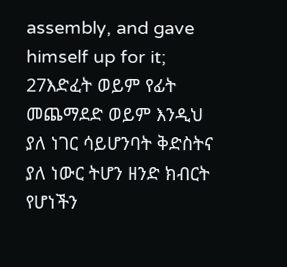assembly, and gave himself up for it;
27እድፈት ወይም የፊት መጨማደድ ወይም እንዲህ ያለ ነገር ሳይሆንባት ቅድስትና ያለ ነውር ትሆን ዘንድ ክብርት የሆነችን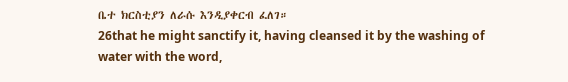ቤተ ክርስቲያን ለራሱ እንዲያቀርብ ፈለገ።
26that he might sanctify it, having cleansed it by the washing of water with the word,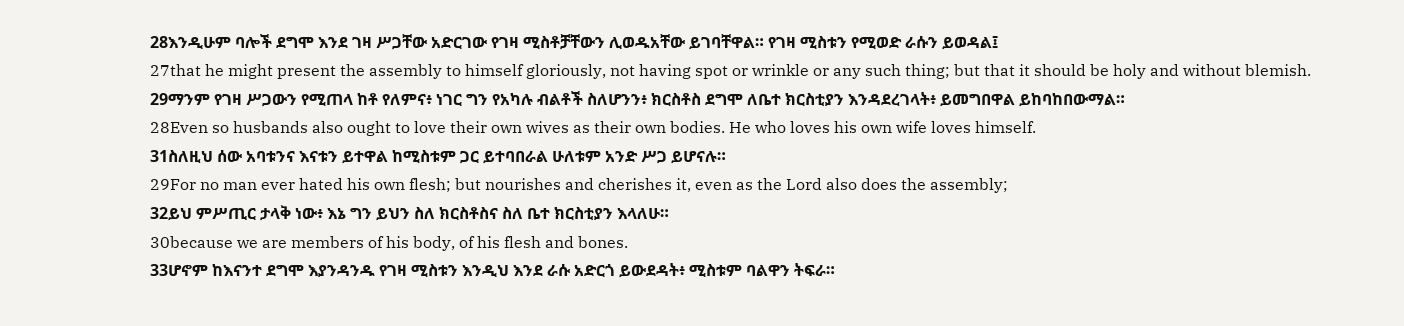28እንዲሁም ባሎች ደግሞ እንደ ገዛ ሥጋቸው አድርገው የገዛ ሚስቶቻቸውን ሊወዱአቸው ይገባቸዋል። የገዛ ሚስቱን የሚወድ ራሱን ይወዳል፤
27that he might present the assembly to himself gloriously, not having spot or wrinkle or any such thing; but that it should be holy and without blemish.
29ማንም የገዛ ሥጋውን የሚጠላ ከቶ የለምና፥ ነገር ግን የአካሉ ብልቶች ስለሆንን፥ ክርስቶስ ደግሞ ለቤተ ክርስቲያን እንዳደረገላት፥ ይመግበዋል ይከባከበውማል።
28Even so husbands also ought to love their own wives as their own bodies. He who loves his own wife loves himself.
31ስለዚህ ሰው አባቱንና እናቱን ይተዋል ከሚስቱም ጋር ይተባበራል ሁለቱም አንድ ሥጋ ይሆናሉ።
29For no man ever hated his own flesh; but nourishes and cherishes it, even as the Lord also does the assembly;
32ይህ ምሥጢር ታላቅ ነው፥ እኔ ግን ይህን ስለ ክርስቶስና ስለ ቤተ ክርስቲያን እላለሁ።
30because we are members of his body, of his flesh and bones.
33ሆኖም ከእናንተ ደግሞ እያንዳንዱ የገዛ ሚስቱን እንዲህ እንደ ራሱ አድርጎ ይውደዳት፥ ሚስቱም ባልዋን ትፍራ።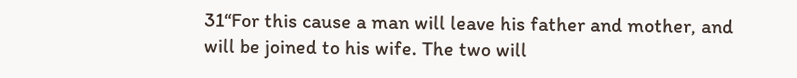31“For this cause a man will leave his father and mother, and will be joined to his wife. The two will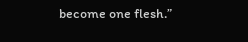become one flesh.”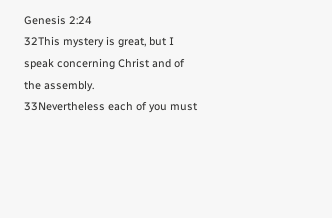Genesis 2:24
32This mystery is great, but I speak concerning Christ and of the assembly.
33Nevertheless each of you must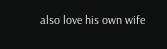also love his own wife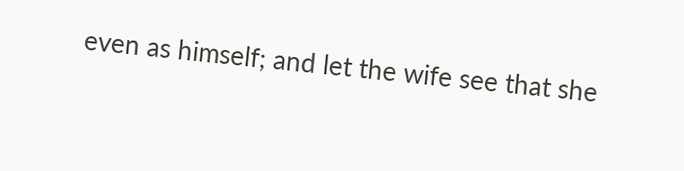even as himself; and let the wife see that she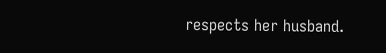respects her husband.